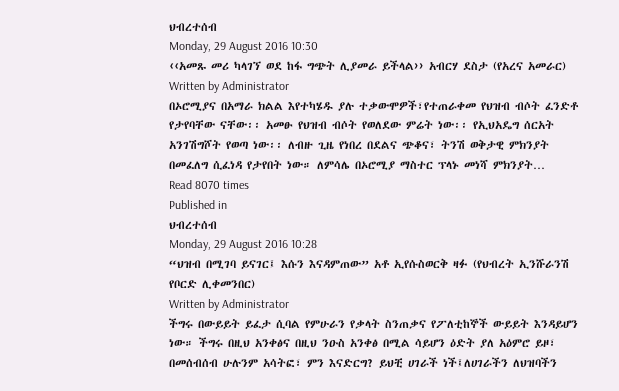ህብረተሰብ
Monday, 29 August 2016 10:30
‹‹አመጹ መሪ ካላገኘ ወደ ከፋ ግጭት ሊያመራ ይችላል›› አብርሃ ደስታ (የአረና አመራር)
Written by Administrator
በኦሮሚያና በአማራ ክልል እየተካሄዱ ያሉ ተቃውሞዎች፣የተጠራቀመ የህዝብ ብሶት ፈንድቶ የታየባቸው ናቸው፡፡ አመፁ የህዝብ ብሶት የወለደው ምሬት ነው፡፡ የኢህአዴግ ሰርአት አንገሽግሾት የወጣ ነው፡፡ ለብዙ ጊዜ የነበረ በደልና ጭቆና፣ ትንሽ ወቅታዊ ምክንያት በመፈለግ ሲፈነዳ የታየበት ነው። ለምሳሌ በኦሮሚያ ማስተር ፕላኑ መነሻ ምክንያት…
Read 8070 times
Published in
ህብረተሰብ
Monday, 29 August 2016 10:28
“ህዝብ በሚገባ ይናገር፤ እሱን እናዳምጠው” አቶ ኢየሱስወርቅ ዛፉ (የህብረት ኢንሹራንሽ የቦርድ ሊቀመንበር)
Written by Administrator
ችግሩ በውይይት ይፈታ ሲባል የምሁራን የቃላት ስንጠቃና የፖለቲከኞች ውይይት እንዳይሆን ነው። ችግሩ በዚህ አንቀፅና በዚህ ንዑስ አንቀፅ በሚል ሳይሆን ዕድት ያለ አዕምሮ ይዞ፣ በመሰብሰብ ሁሉንም አሳትፎ፣ ምን እናድርግ? ይህቺ ሀገራች ነች፤ለሀገራችን ለህዝባችን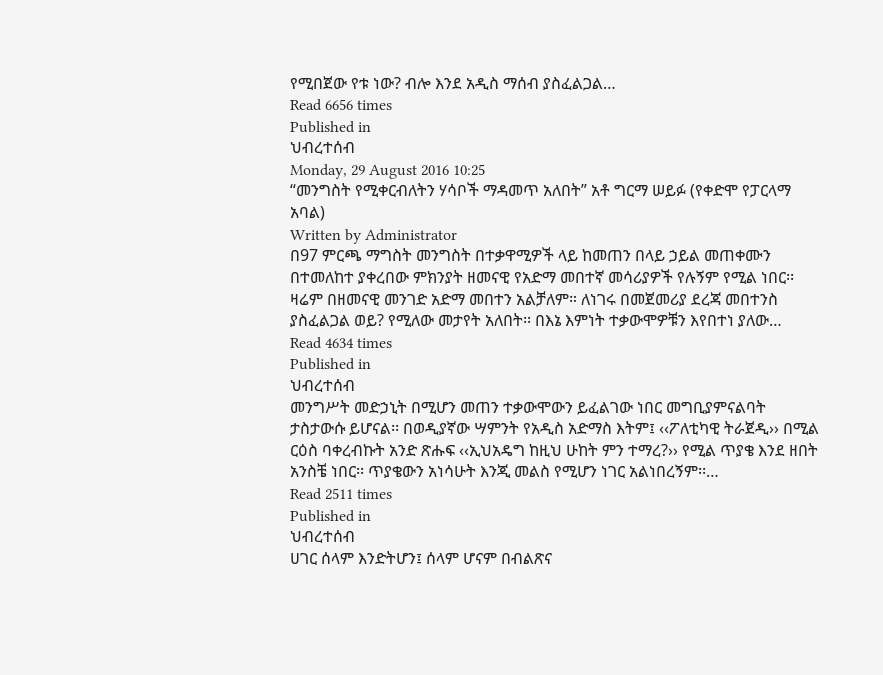የሚበጀው የቱ ነው? ብሎ እንደ አዲስ ማሰብ ያስፈልጋል…
Read 6656 times
Published in
ህብረተሰብ
Monday, 29 August 2016 10:25
“መንግስት የሚቀርብለትን ሃሳቦች ማዳመጥ አለበት” አቶ ግርማ ሠይፉ (የቀድሞ የፓርላማ አባል)
Written by Administrator
በ97 ምርጫ ማግስት መንግስት በተቃዋሚዎች ላይ ከመጠን በላይ ኃይል መጠቀሙን በተመለከተ ያቀረበው ምክንያት ዘመናዊ የአድማ መበተኛ መሳሪያዎች የሉኝም የሚል ነበር፡፡ ዛሬም በዘመናዊ መንገድ አድማ መበተን አልቻለም። ለነገሩ በመጀመሪያ ደረጃ መበተንስ ያስፈልጋል ወይ? የሚለው መታየት አለበት፡፡ በእኔ እምነት ተቃውሞዎቹን እየበተነ ያለው…
Read 4634 times
Published in
ህብረተሰብ
መንግሥት መድኃኒት በሚሆን መጠን ተቃውሞውን ይፈልገው ነበር መግቢያምናልባት ታስታውሱ ይሆናል፡፡ በወዲያኛው ሣምንት የአዲስ አድማስ እትም፤ ‹‹ፖለቲካዊ ትራጀዲ›› በሚል ርዕስ ባቀረብኩት አንድ ጽሑፍ ‹‹ኢህአዴግ ከዚህ ሁከት ምን ተማረ?›› የሚል ጥያቄ እንደ ዘበት አንስቼ ነበር፡፡ ጥያቄውን አነሳሁት እንጂ መልስ የሚሆን ነገር አልነበረኝም፡፡…
Read 2511 times
Published in
ህብረተሰብ
ሀገር ሰላም እንድትሆን፤ ሰላም ሆናም በብልጽና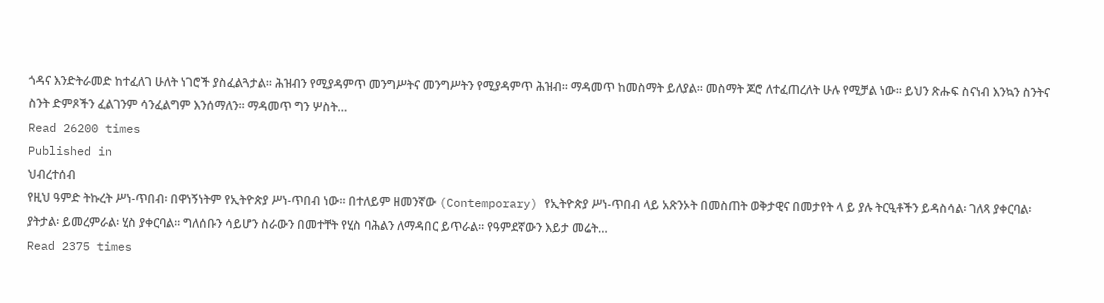ጎዳና እንድትራመድ ከተፈለገ ሁለት ነገሮች ያስፈልጓታል፡፡ ሕዝብን የሚያዳምጥ መንግሥትና መንግሥትን የሚያዳምጥ ሕዝብ፡፡ ማዳመጥ ከመስማት ይለያል፡፡ መስማት ጆሮ ለተፈጠረለት ሁሉ የሚቻል ነው፡፡ ይህን ጽሑፍ ስናነብ እንኳን ስንትና ስንት ድምጾችን ፈልገንም ሳንፈልግም እንሰማለን፡፡ ማዳመጥ ግን ሦስት…
Read 26200 times
Published in
ህብረተሰብ
የዚህ ዓምድ ትኩረት ሥነ-ጥበብ፡ በዋነኝነትም የኢትዮጵያ ሥነ-ጥበብ ነው። በተለይም ዘመንኛው (Contemporary) የኢትዮጵያ ሥነ-ጥበብ ላይ አጽንኦት በመስጠት ወቅታዊና በመታየት ላ ይ ያሉ ትርዒቶችን ይዳስሳል፡ ገለጻ ያቀርባል፡ ያትታል፡ ይመረምራል፡ ሂስ ያቀርባል። ግለሰቡን ሳይሆን ስራውን በመተቸት የሂስ ባሕልን ለማዳበር ይጥራል፡፡ የዓምደኛውን እይታ መሬት…
Read 2375 times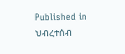Published in
ህብረተሰብ